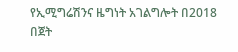የኢሚግሬሽንና ዜግነት አገልግሎት በ2018 በጀት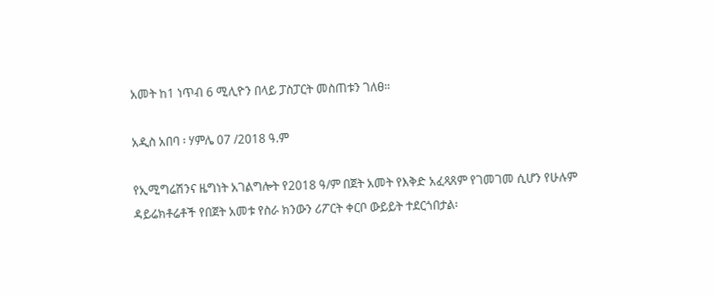አመት ከ1 ነጥብ 6 ሚሊዮን በላይ ፓስፓርት መስጠቱን ገለፀ።

አዲስ አበባ ፡ ሃምሌ 07 /2018 ዓ.ም

የኢሚግሬሽንና ዜግነት አገልግሎት የ2018 ዓ/ም በጀት አመት የእቅድ አፈጻጸም የገመገመ ሲሆን የሁሉም ዳይሬክቶሬቶች የበጀት አመቱ የስራ ክንውን ሪፖርት ቀርቦ ውይይት ተደርጎበታል፡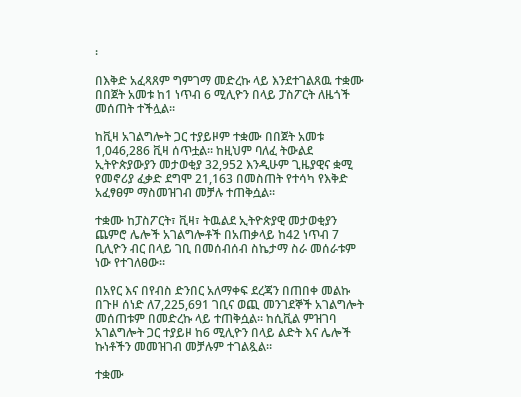፡

በእቅድ አፈጻጸም ግምገማ መድረኩ ላይ እንደተገልጸዉ ተቋሙ በበጀት አመቱ ከ1 ነጥብ 6 ሚሊዮን በላይ ፓስፖርት ለዜጎች መሰጠት ተችሏል።

ከቪዛ አገልግሎት ጋር ተያይዞም ተቋሙ በበጀት አመቱ 1,046,286 ቪዛ ሰጥቷል። ከዚህም ባለፈ ትውልደ ኢትዮጵያውያን መታወቂያ 32,952 እንዲሁም ጊዜያዊና ቋሚ የመኖሪያ ፈቃድ ደግሞ 21,163 በመስጠት የተሳካ የእቅድ አፈፃፀም ማስመዝገብ መቻሉ ተጠቅሷል።

ተቋሙ ከፓስፖርት፣ ቪዛ፣ ትዉልደ ኢትዮጵያዊ መታወቂያን ጨምሮ ሌሎች አገልግሎቶች በአጠቃላይ ከ42 ነጥብ 7 ቢሊዮን ብር በላይ ገቢ በመሰብሰብ ስኬታማ ስራ መሰራቱም ነው የተገለፀው።

በአየር እና በየብስ ድንበር አለማቀፍ ደረጃን በጠበቀ መልኩ በጉዞ ሰነድ ለ7,225,691 ገቢና ወጪ መንገደኞች አገልግሎት መሰጠቱም በመድረኩ ላይ ተጠቅሷል። ከሲቪል ምዝገባ አገልግሎት ጋር ተያይዞ ከ6 ሚሊዮን በላይ ልድት እና ሌሎች ኩነቶችን መመዝገብ መቻሉም ተገልጿል።

ተቋሙ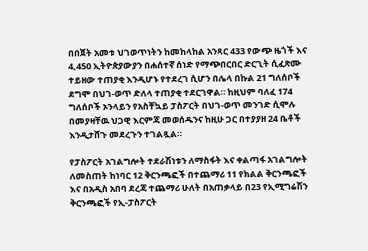በበጀት አመቱ ህገወጥነትን ከመከላከል አንጻር 433 የውጭ ዜጎች እና 4,450 ኢትዮጵያውያን በሐሰተኛ ሰነድ የማጭበርበር ድርጊት ሲፈጽሙ ተይዘው ተጠያቂ እንዲሆኑ የተደረገ ሲሆን በሌላ በኩል 21 ግለሰቦች ደግሞ በህገ-ወጥ ድለላ ተጠያቂ ተደርገዋል። ከዚህም ባለፈ 174 ግለሰቦች ኦንላይን የአስቸኳይ ፓስፖርት በህገ-ወጥ መንገድ ሲሞሉ በመያዛቸዉ ህጋዊ እርምጃ መወሰዱንና ከዚሁ ጋር በተያያዘ 24 ቤቶች እንዲታሸጉ መደረጉን ተገልጿል።

የፓስፖርት አገልግሎት ተደራሽነቱን ለማስፋት እና ቀልጣፋ አገልግሎት ለመስጠት ከነባር 12 ቅርንጫፎች በተጨማሪ 11 የክልል ቅርንጫፎች እና በአዲስ አበባ ደረጃ ተጨማሪ ሁለት በአጠቃላይ በ23 የኢሚግሬሽን ቅርንጫፎች የኢ-ፓስፖርት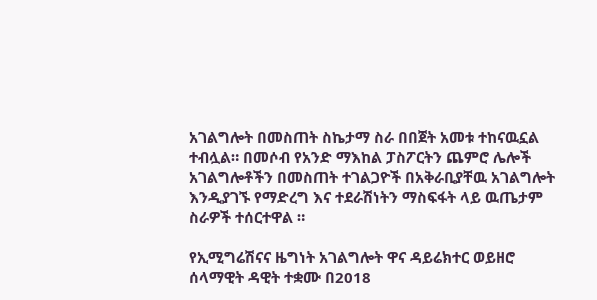አገልግሎት በመስጠት ስኬታማ ስራ በበጀት አመቱ ተከናዉኗል ተብሏል። በመሶብ የአንድ ማእከል ፓስፖርትን ጨምሮ ሌሎች አገልግሎቶችን በመስጠት ተገልጋዮች በአቅራቢያቸዉ አገልግሎት እንዲያገኙ የማድረግ እና ተደራሽነትን ማስፍፋት ላይ ዉጤታም ስራዎች ተሰርተዋል ።

የኢሚግሬሽናና ዜግነት አገልግሎት ዋና ዳይሬክተር ወይዘሮ ሰላማዊት ዳዊት ተቋሙ በ2018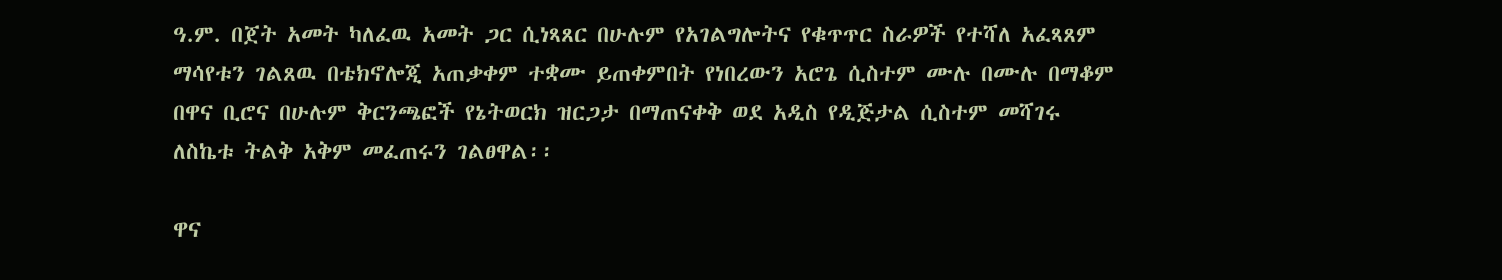ዓ.ም. በጀት አመት ካለፈዉ አመት ጋር ሲነጻጸር በሁሉም የአገልግሎትና የቁጥጥር ስራዎች የተሻለ አፈጻጸም ማሳየቱን ገልጸዉ በቴክኖሎጂ አጠቃቀም ተቋሙ ይጠቀምበት የነበረውን አሮጌ ሲስተም ሙሉ በሙሉ በማቆም በዋና ቢሮና በሁሉም ቅርንጫፎች የኔትወርክ ዝርጋታ በማጠናቀቅ ወደ አዲስ የዲጅታል ሲስተም መሻገሩ ለስኬቱ ትልቅ አቅም መፈጠሩን ገልፀዋል፡፡

ዋና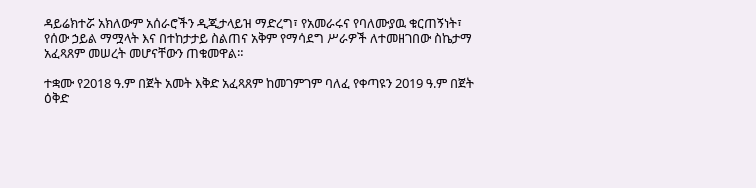ዳይሬክተሯ አክለውም አሰራሮችን ዲጂታላይዝ ማድረግ፣ የአመራሩና የባለሙያዉ ቁርጠኝነት፣ የሰው ኃይል ማሟላት እና በተከታታይ ስልጠና አቅም የማሳደግ ሥራዎች ለተመዘገበው ስኬታማ አፈጻጸም መሠረት መሆናቸውን ጠቁመዋል።

ተቋሙ የ2018 ዓ.ም በጀት አመት እቅድ አፈጻጸም ከመገምገም ባለፈ የቀጣዩን 2019 ዓ.ም በጀት ዕቅድ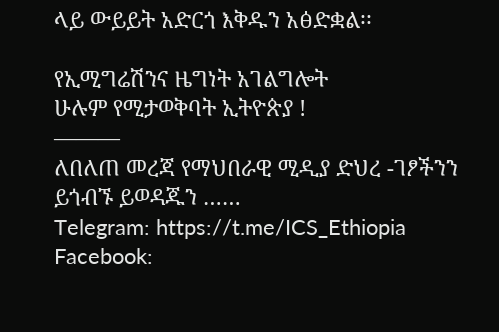ላይ ውይይት አድርጎ እቅዱን አፅድቋል፡፡

የኢሚግሬሽንና ዜግነት አገልግሎት
ሁሉም የሚታወቅባት ኢትዮጵያ !
———
ለበለጠ መረጃ የማህበራዊ ሚዲያ ድህረ -ገፆችንን ይጎብኙ ይወዳጁን ……
Telegram: https://t.me/ICS_Ethiopia
Facebook: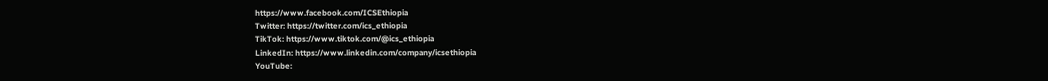https://www.facebook.com/ICSEthiopia
Twitter: https://twitter.com/ics_ethiopia
TikTok: https://www.tiktok.com/@ics_ethiopia
LinkedIn: https://www.linkedin.com/company/icsethiopia
YouTube: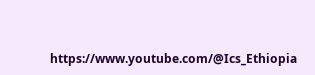https://www.youtube.com/@Ics_Ethiopia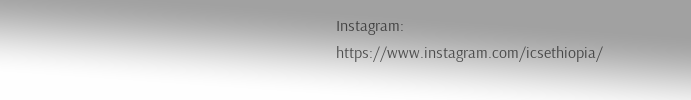Instagram: https://www.instagram.com/icsethiopia/